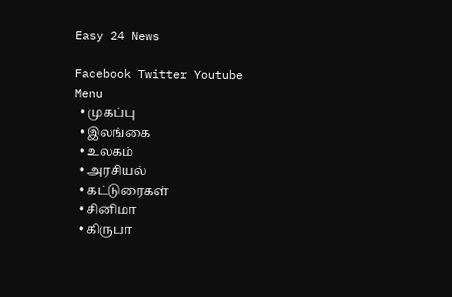Easy 24 News

Facebook Twitter Youtube
Menu
  • முகப்பு
  • இலங்கை
  • உலகம்
  • அரசியல்
  • கட்டுரைகள்
  • சினிமா
  • கிருபா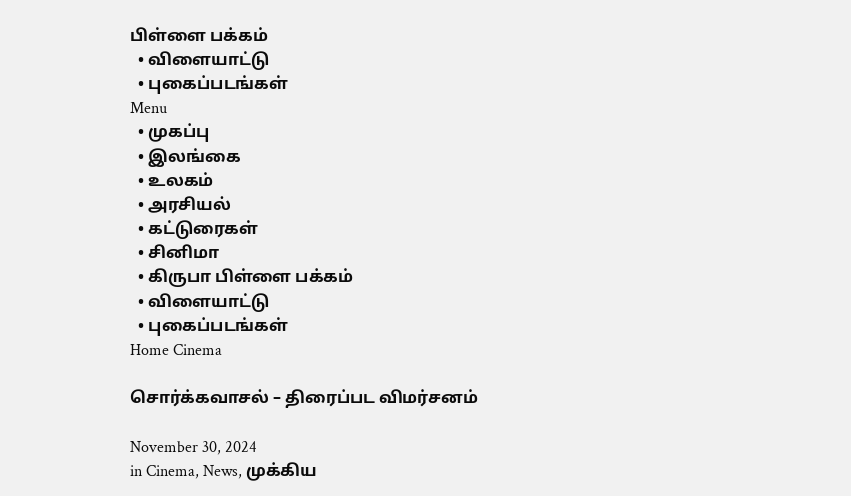பிள்ளை பக்கம்
  • விளையாட்டு
  • புகைப்படங்கள்
Menu
  • முகப்பு
  • இலங்கை
  • உலகம்
  • அரசியல்
  • கட்டுரைகள்
  • சினிமா
  • கிருபா பிள்ளை பக்கம்
  • விளையாட்டு
  • புகைப்படங்கள்
Home Cinema

சொர்க்கவாசல் – திரைப்பட விமர்சனம்

November 30, 2024
in Cinema, News, முக்கிய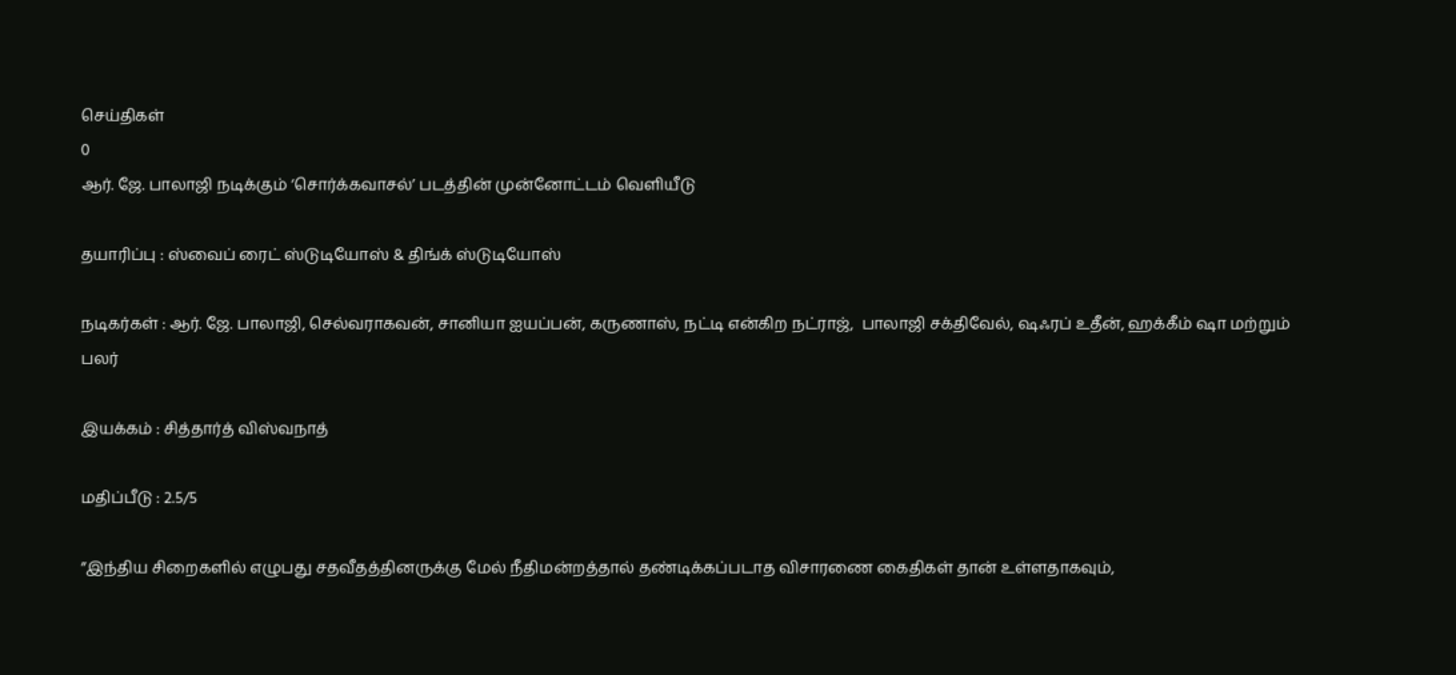செய்திகள்
0
ஆர். ஜே. பாலாஜி நடிக்கும் ‘சொர்க்கவாசல்’ படத்தின் முன்னோட்டம் வெளியீடு

தயாரிப்பு : ஸ்வைப் ரைட் ஸ்டுடியோஸ் & திங்க் ஸ்டுடியோஸ்

நடிகர்கள் : ஆர். ஜே. பாலாஜி, செல்வராகவன், சானியா ஐயப்பன், கருணாஸ், நட்டி என்கிற நட்ராஜ்,  பாலாஜி சக்திவேல், ஷஃரப் உதீன், ஹக்கீம் ஷா மற்றும் பலர்

இயக்கம் : சித்தார்த் விஸ்வநாத்

மதிப்பீடு : 2.5/5

”இந்திய சிறைகளில் எழுபது சதவீதத்தினருக்கு மேல் நீதிமன்றத்தால் தண்டிக்கப்படாத விசாரணை கைதிகள் தான் உள்ளதாகவும்,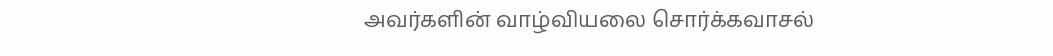அவர்களின் வாழ்வியலை சொர்க்கவாசல்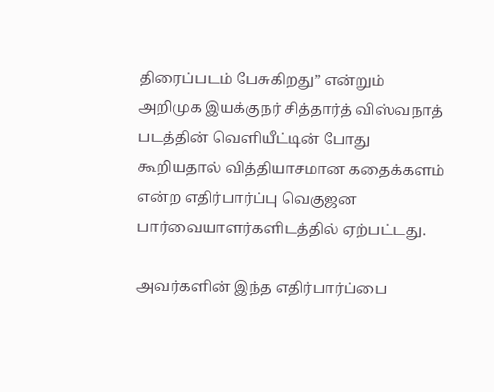திரைப்படம் பேசுகிறது” என்றும் அறிமுக இயக்குநர் சித்தார்த் விஸ்வநாத் படத்தின் வெளியீட்டின் போது கூறியதால் வித்தியாசமான கதைக்களம் என்ற எதிர்பார்ப்பு வெகுஜன பார்வையாளர்களிடத்தில் ஏற்பட்டது.

அவர்களின் இந்த எதிர்பார்ப்பை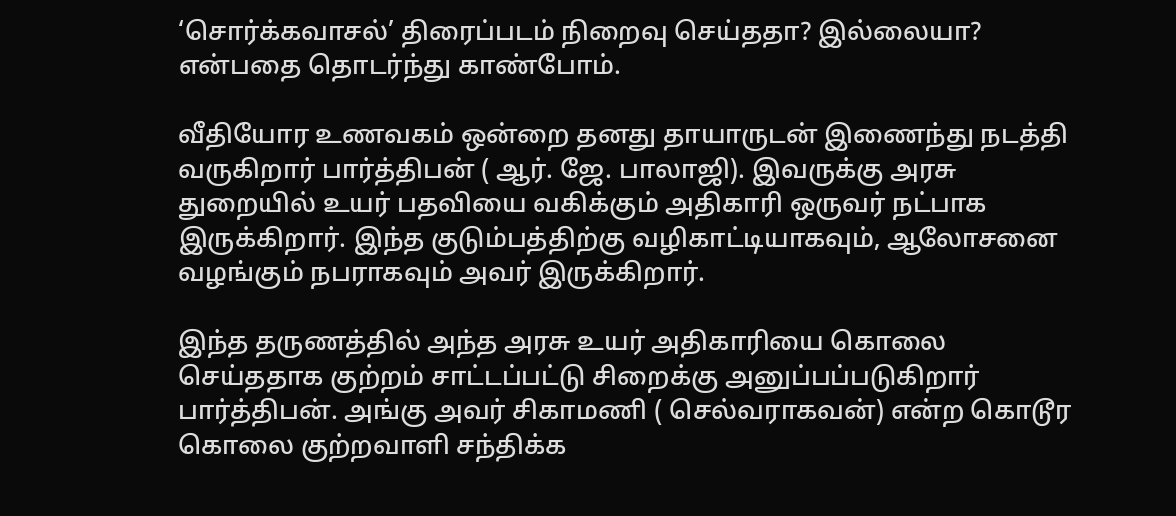‘சொர்க்கவாசல்’ திரைப்படம் நிறைவு செய்ததா? இல்லையா? என்பதை தொடர்ந்து காண்போம்.

வீதியோர உணவகம் ஒன்றை தனது தாயாருடன் இணைந்து நடத்தி வருகிறார் பார்த்திபன் ( ஆர். ஜே. பாலாஜி). இவருக்கு அரசு துறையில் உயர் பதவியை வகிக்கும் அதிகாரி ஒருவர் நட்பாக இருக்கிறார். இந்த குடும்பத்திற்கு வழிகாட்டியாகவும், ஆலோசனை வழங்கும் நபராகவும் அவர் இருக்கிறார்.

இந்த தருணத்தில் அந்த அரசு உயர் அதிகாரியை கொலை செய்ததாக குற்றம் சாட்டப்பட்டு சிறைக்கு அனுப்பப்படுகிறார் பார்த்திபன். அங்கு அவர் சிகாமணி ( செல்வராகவன்) என்ற கொடூர கொலை குற்றவாளி சந்திக்க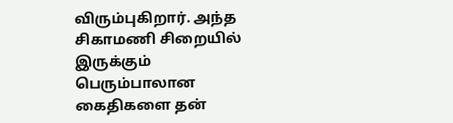விரும்புகிறார். அந்த சிகாமணி சிறையில் இருக்கும் பெரும்பாலான கைதிகளை தன்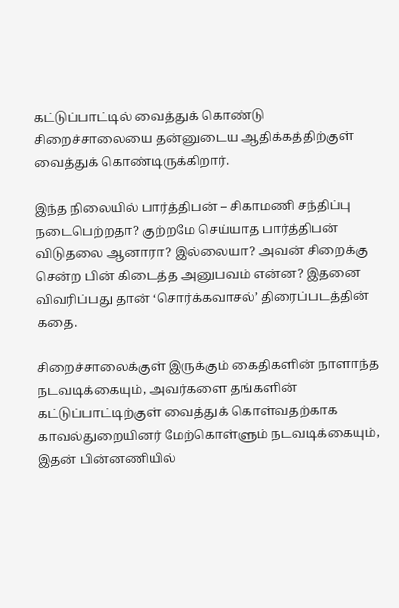கட்டுப்பாட்டில் வைத்துக் கொண்டு சிறைச்சாலையை தன்னுடைய ஆதிக்கத்திற்குள் வைத்துக் கொண்டிருக்கிறார்.

இந்த நிலையில் பார்த்திபன் – சிகாமணி சந்திப்பு நடைபெற்றதா? குற்றமே செய்யாத பார்த்திபன் விடுதலை ஆனாரா? இல்லையா? அவன் சிறைக்கு சென்ற பின் கிடைத்த அனுபவம் என்ன? இதனை விவரிப்பது தான் ‘சொர்க்கவாசல்’ திரைப்படத்தின் கதை.

சிறைச்சாலைக்குள் இருக்கும் கைதிகளின் நாளாந்த நடவடிக்கையும், அவர்களை தங்களின் கட்டுப்பாட்டிற்குள் வைத்துக் கொள்வதற்காக காவல்துறையினர் மேற்கொள்ளும் நடவடிக்கையும், இதன் பின்னணியில்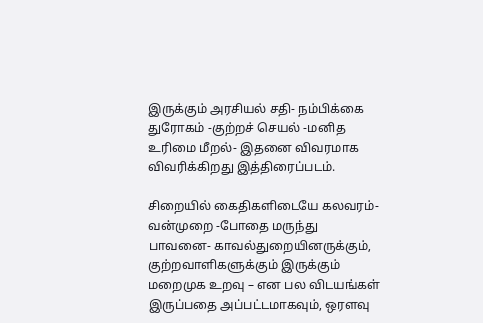இருக்கும் அரசியல் சதி- நம்பிக்கை துரோகம் -குற்றச் செயல் -மனித உரிமை மீறல்- இதனை விவரமாக விவரிக்கிறது இத்திரைப்படம்.

சிறையில் கைதிகளிடையே கலவரம்- வன்முறை -போதை மருந்து பாவனை- காவல்துறையினருக்கும், குற்றவாளிகளுக்கும் இருக்கும் மறைமுக உறவு – என பல விடயங்கள் இருப்பதை அப்பட்டமாகவும், ஒரளவு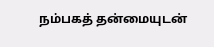நம்பகத் தன்மையுடன்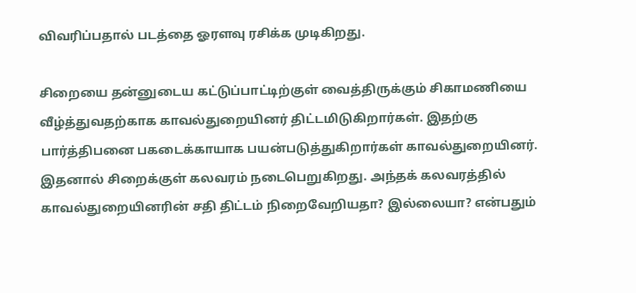விவரிப்பதால் படத்தை ஓரளவு ரசிக்க முடிகிறது.

சிறையை தன்னுடைய கட்டுப்பாட்டிற்குள் வைத்திருக்கும் சிகாமணியை வீழ்த்துவதற்காக காவல்துறையினர் திட்டமிடுகிறார்கள். இதற்கு பார்த்திபனை பகடைக்காயாக பயன்படுத்துகிறார்கள் காவல்துறையினர். இதனால் சிறைக்குள் கலவரம் நடைபெறுகிறது. அந்தக் கலவரத்தில் காவல்துறையினரின் சதி திட்டம் நிறைவேறியதா? இல்லையா? என்பதும்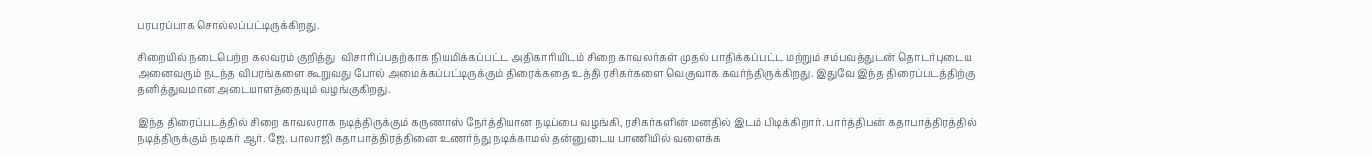பரபரப்பாக சொல்லப்பட்டிருக்கிறது.

சிறையில் நடைபெற்ற கலவரம் குறித்து  விசாரிப்பதற்காக நியமிக்கப்பட்ட அதிகாரியிடம் சிறை காவலர்கள் முதல் பாதிக்கப்பட்ட மற்றும் சம்பவத்துடன் தொடர்புடைய அனைவரும் நடந்த விபரங்களை கூறுவது போல் அமைக்கப்பட்டிருக்கும் திரைக்கதை உத்தி ரசிகர்களை வெகுவாக கவர்ந்திருக்கிறது. இதுவே இந்த திரைப்படத்திற்கு தனித்துவமான அடையாளத்தையும் வழங்குகிறது.

இந்த திரைப்படத்தில் சிறை காவலராக நடித்திருக்கும் கருணாஸ் நேர்த்தியான நடிப்பை வழங்கி, ரசிகர்களின் மனதில் இடம் பிடிக்கிறார். பார்த்திபன் கதாபாத்திரத்தில் நடித்திருக்கும் நடிகர் ஆர். ஜே. பாலாஜி கதாபாத்திரத்தினை உணர்ந்து நடிக்காமல் தன்னுடைய பாணியில் வளைக்க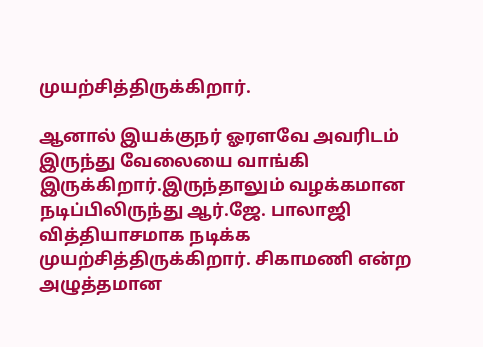முயற்சித்திருக்கிறார்.

ஆனால் இயக்குநர் ஓரளவே அவரிடம் இருந்து வேலையை வாங்கி இருக்கிறார்.இருந்தாலும் வழக்கமான நடிப்பிலிருந்து ஆர்.ஜே. பாலாஜி வித்தியாசமாக நடிக்க முயற்சித்திருக்கிறார். சிகாமணி என்ற அழுத்தமான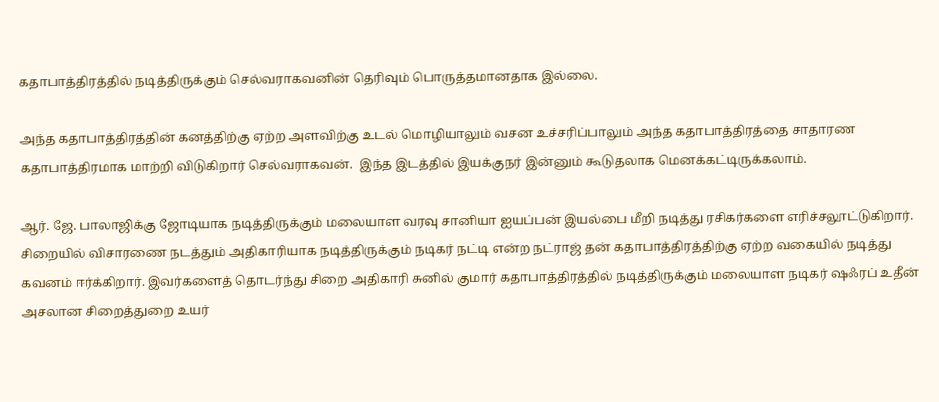கதாபாத்திரத்தில் நடித்திருக்கும் செல்வராகவனின் தெரிவும் பொருத்தமானதாக இல்லை.

அந்த கதாபாத்திரத்தின் கனத்திற்கு ஏற்ற அளவிற்கு உடல் மொழியாலும் வசன உச்சரிப்பாலும் அந்த கதாபாத்திரத்தை சாதாரண கதாபாத்திரமாக மாற்றி விடுகிறார் செல்வராகவன்.  இந்த இடத்தில் இயக்குநர் இன்னும் கூடுதலாக மெனக்கட்டிருக்கலாம்.

ஆர். ஜே. பாலாஜிக்கு ஜோடியாக நடித்திருக்கும் மலையாள வரவு சானியா ஐயப்பன் இயல்பை மீறி நடித்து ரசிகர்களை எரிச்சலூட்டுகிறார்.  சிறையில் விசாரணை நடத்தும் அதிகாரியாக நடித்திருக்கும் நடிகர் நட்டி என்ற நட்ராஜ் தன் கதாபாத்திரத்திற்கு ஏற்ற வகையில் நடித்து கவனம் ஈர்க்கிறார். இவர்களைத் தொடர்ந்து சிறை அதிகாரி சுனில் குமார் கதாபாத்திரத்தில் நடித்திருக்கும் மலையாள நடிகர் ஷஃரப் உதீன் அசலான சிறைத்துறை உயர்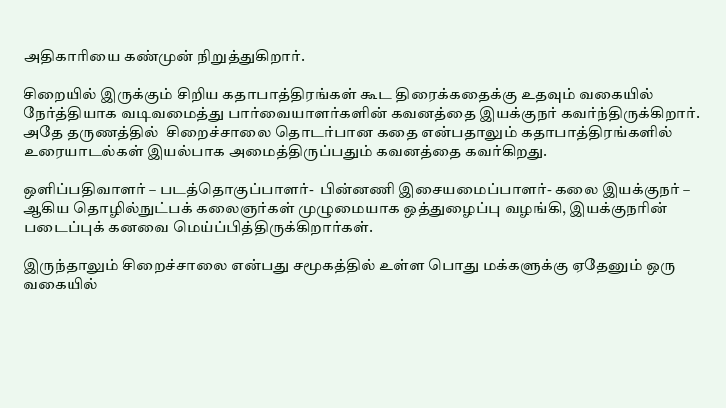அதிகாரியை கண்முன் நிறுத்துகிறார்.

சிறையில் இருக்கும் சிறிய கதாபாத்திரங்கள் கூட திரைக்கதைக்கு உதவும் வகையில் நேர்த்தியாக வடிவமைத்து பார்வையாளர்களின் கவனத்தை இயக்குநர் கவர்ந்திருக்கிறார். அதே தருணத்தில்  சிறைச்சாலை தொடர்பான கதை என்பதாலும் கதாபாத்திரங்களில் உரையாடல்கள் இயல்பாக அமைத்திருப்பதும் கவனத்தை கவர்கிறது.

ஒளிப்பதிவாளர் – படத்தொகுப்பாளர்-  பின்னணி இசையமைப்பாளர்- கலை இயக்குநர் – ஆகிய தொழில்நுட்பக் கலைஞர்கள் முழுமையாக ஒத்துழைப்பு வழங்கி, இயக்குநரின் படைப்புக் கனவை மெய்ப்பித்திருக்கிறார்கள்.

இருந்தாலும் சிறைச்சாலை என்பது சமூகத்தில் உள்ள பொது மக்களுக்கு ஏதேனும் ஒரு வகையில்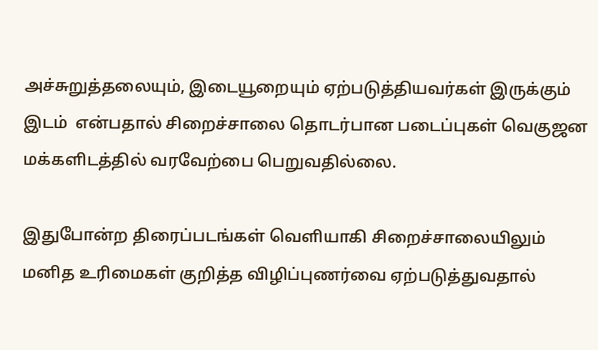அச்சுறுத்தலையும், இடையூறையும் ஏற்படுத்தியவர்கள் இருக்கும் இடம்  என்பதால் சிறைச்சாலை தொடர்பான படைப்புகள் வெகுஜன மக்களிடத்தில் வரவேற்பை பெறுவதில்லை.

இதுபோன்ற திரைப்படங்கள் வெளியாகி சிறைச்சாலையிலும் மனித உரிமைகள் குறித்த விழிப்புணர்வை ஏற்படுத்துவதால்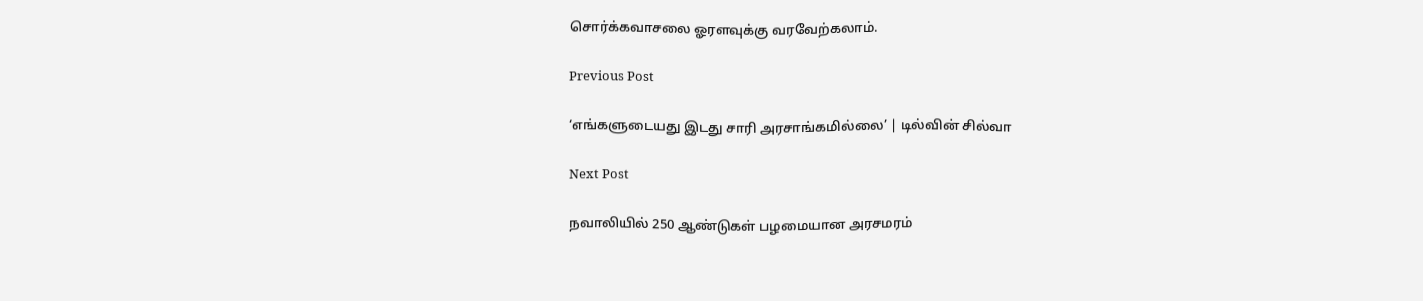சொர்க்கவாசலை ஓரளவுக்கு வரவேற்கலாம்.

Previous Post

‘எங்களுடையது இடது சாரி அரசாங்கமில்லை’ | டில்வின் சில்வா

Next Post

நவாலியில் 250 ஆண்டுகள் பழமையான அரசமரம்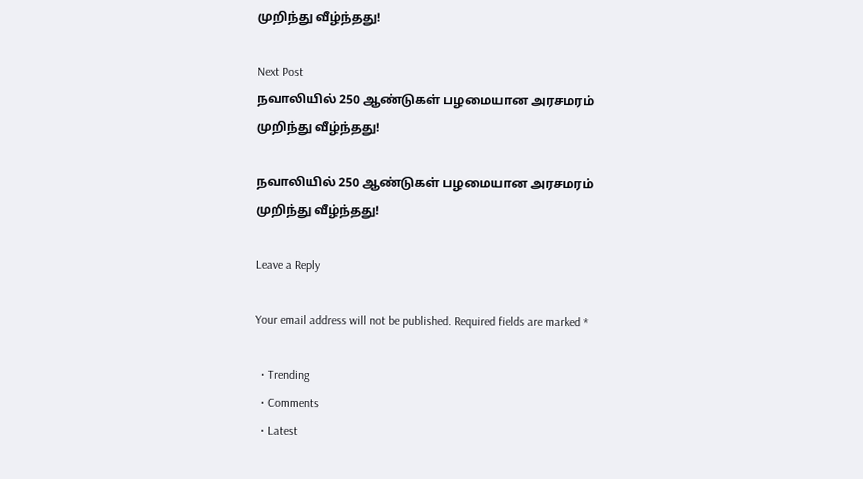முறிந்து வீழ்ந்தது!

Next Post
நவாலியில் 250 ஆண்டுகள் பழமையான அரசமரம் முறிந்து வீழ்ந்தது!

நவாலியில் 250 ஆண்டுகள் பழமையான அரசமரம் முறிந்து வீழ்ந்தது!

Leave a Reply

Your email address will not be published. Required fields are marked *

  • Trending
  • Comments
  • Latest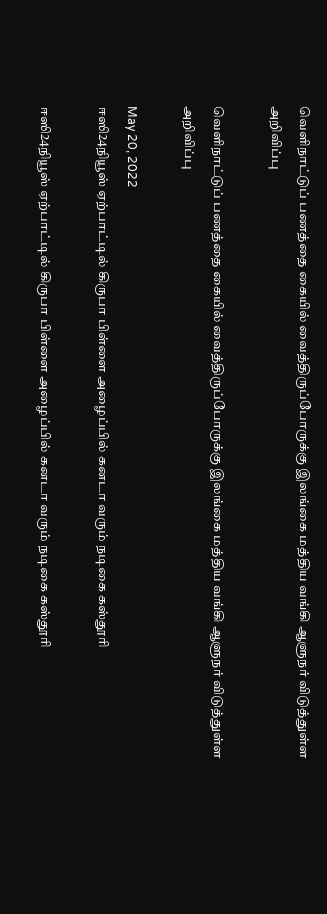வெளிநாட்டுப் பணத்தை கையில் வைத்திருப்போருக்கு இலங்கை மத்திய வங்கி ஆளுநர் விடுத்துள்ள அறிவிப்பு

வெளிநாட்டுப் பணத்தை கையில் வைத்திருப்போருக்கு இலங்கை மத்திய வங்கி ஆளுநர் விடுத்துள்ள அறிவிப்பு

May 20, 2022
ஈஸி24நியூஸ் ஏற்பாட்டில் கிருபா பிள்ளை அழைப்பில் கனடா வரும் நடிகை கஸ்தூரி

ஈஸி24நியூஸ் ஏற்பாட்டில் கிருபா பிள்ளை அழைப்பில் கனடா வரும் நடிகை கஸ்தூரி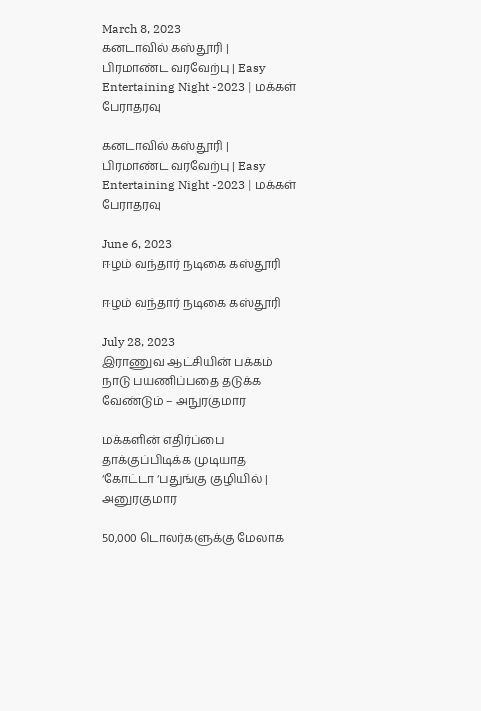March 8, 2023
கனடாவில் கஸ்தூரி | பிரமாண்ட வரவேற்பு | Easy Entertaining Night -2023 | மக்கள் பேராதரவு

கனடாவில் கஸ்தூரி | பிரமாண்ட வரவேற்பு | Easy Entertaining Night -2023 | மக்கள் பேராதரவு

June 6, 2023
ஈழம் வந்தார் நடிகை கஸ்தூரி

ஈழம் வந்தார் நடிகை கஸ்தூரி

July 28, 2023
இராணுவ ஆட்சியின் பக்கம் நாடு பயணிப்பதை தடுக்க வேண்டும் – அநுரகுமார

மக்களின் எதிர்ப்பை தாக்குப்பிடிக்க முடியாத ‘கோட்டா ‘பதுங்கு குழியில் | அனுரகுமார

50,000 டொலர்களுக்கு மேலாக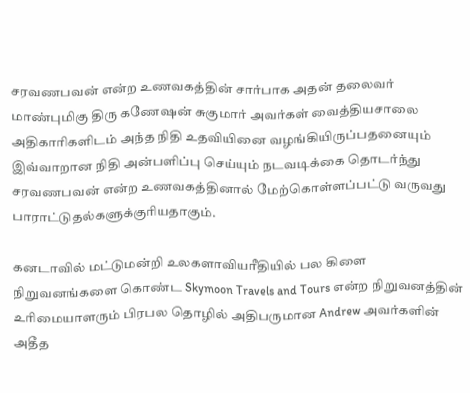சரவணபவன் என்ற உணவகத்தின் சார்பாக அதன் தலைவர் மாண்புமிகு திரு கணேஷன் சுகுமார் அவர்கள் வைத்தியசாலை அதிகாரிகளிடம் அந்த நிதி உதவியினை வழங்கியிருப்பதனையும் இவ்வாறான நிதி அன்பளிப்பு செய்யும் நடவடிக்கை தொடர்ந்து சரவணபவன் என்ற உணவகத்தினால் மேற்கொள்ளப்பட்டு வருவது பாராட்டுதல்களுக்குரியதாகும்.

கனடாவில் மட்டுமன்றி உலகளாவியரீதியில் பல கிளை நிறுவனங்களை கொண்ட Skymoon Travels and Tours என்ற நிறுவனத்தின் உரிமையாளரும் பிரபல தொழில் அதிபருமான Andrew அவர்களின் அதீத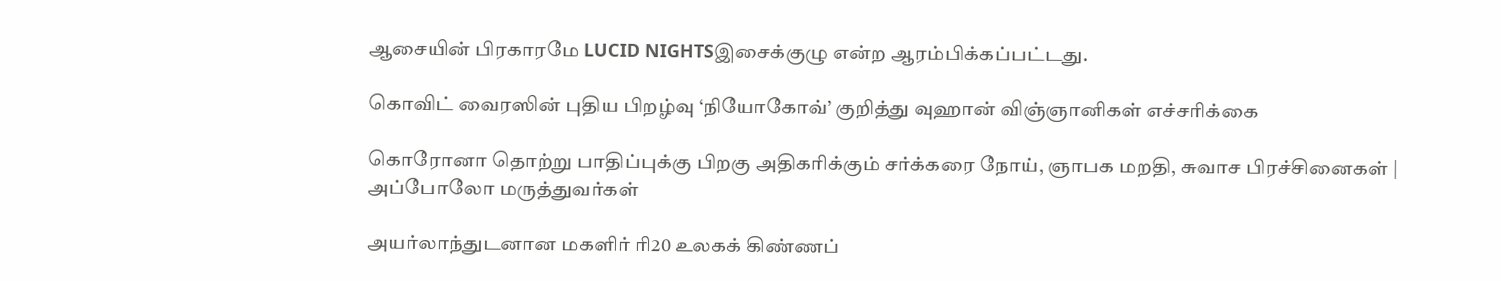ஆசையின் பிரகாரமே LUCID NIGHTSஇசைக்குழு என்ற ஆரம்பிக்கப்பட்டது.

கொவிட் வைரஸின் புதிய பிறழ்வு ‘நியோகோவ்’ குறித்து வுஹான் விஞ்ஞானிகள் எச்சரிக்கை

கொரோனா தொற்று பாதிப்புக்கு பிறகு அதிகரிக்கும் சர்க்கரை நோய், ஞாபக மறதி, சுவாச பிரச்சினைகள் | அப்போலோ மருத்துவர்கள்

அயர்லாந்துடனான மகளிர் ரி20 உலகக் கிண்ணப்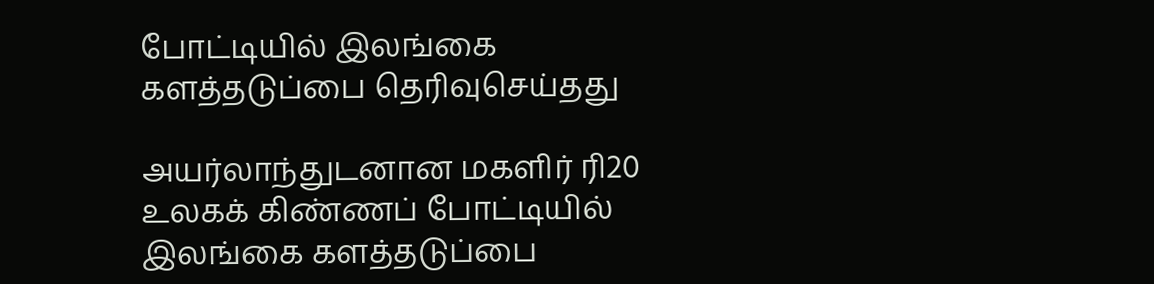போட்டியில் இலங்கை களத்தடுப்பை தெரிவுசெய்தது

அயர்லாந்துடனான மகளிர் ரி20 உலகக் கிண்ணப் போட்டியில் இலங்கை களத்தடுப்பை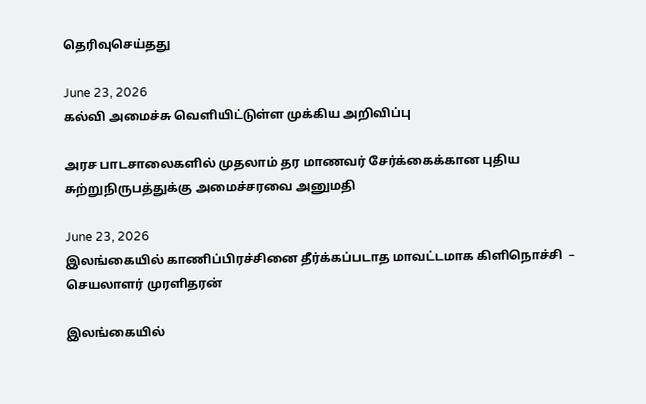தெரிவுசெய்தது

June 23, 2026
கல்வி அமைச்சு வெளியிட்டுள்ள முக்கிய அறிவிப்பு

அரச பாடசாலைகளில் முதலாம் தர மாணவர் சேர்க்கைக்கான புதிய சுற்றுநிருபத்துக்கு அமைச்சரவை அனுமதி

June 23, 2026
இலங்கையில் காணிப்பிரச்சினை தீர்க்கப்படாத மாவட்டமாக கிளிநொச்சி  –  செயலாளர் முரளிதரன்

இலங்கையில்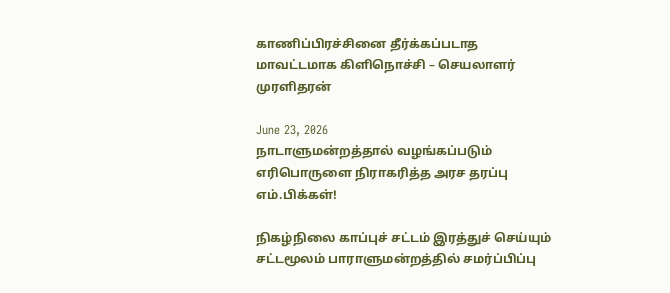காணிப்பிரச்சினை தீர்க்கப்படாத மாவட்டமாக கிளிநொச்சி – செயலாளர் முரளிதரன்

June 23, 2026
நாடாளுமன்றத்தால் வழங்கப்படும் எரிபொருளை நிராகரித்த அரச தரப்பு எம்.பிக்கள்!

நிகழ்நிலை காப்புச் சட்டம் இரத்துச் செய்யும் சட்டமூலம் பாராளுமன்றத்தில் சமர்ப்பிப்பு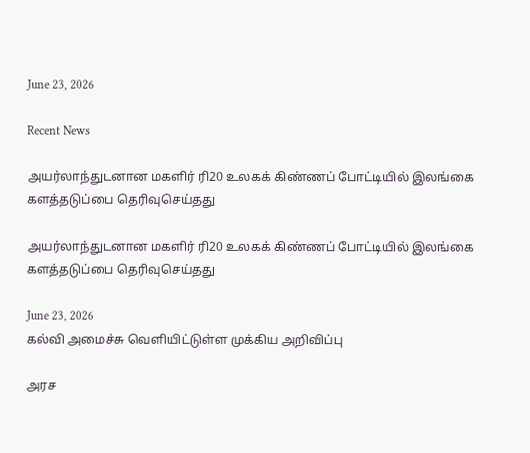June 23, 2026

Recent News

அயர்லாந்துடனான மகளிர் ரி20 உலகக் கிண்ணப் போட்டியில் இலங்கை களத்தடுப்பை தெரிவுசெய்தது

அயர்லாந்துடனான மகளிர் ரி20 உலகக் கிண்ணப் போட்டியில் இலங்கை களத்தடுப்பை தெரிவுசெய்தது

June 23, 2026
கல்வி அமைச்சு வெளியிட்டுள்ள முக்கிய அறிவிப்பு

அரச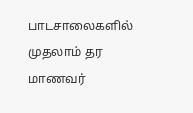பாடசாலைகளில் முதலாம் தர மாணவர்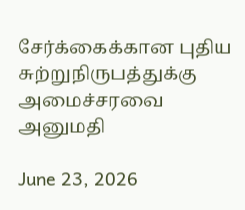சேர்க்கைக்கான புதிய சுற்றுநிருபத்துக்கு அமைச்சரவை அனுமதி

June 23, 2026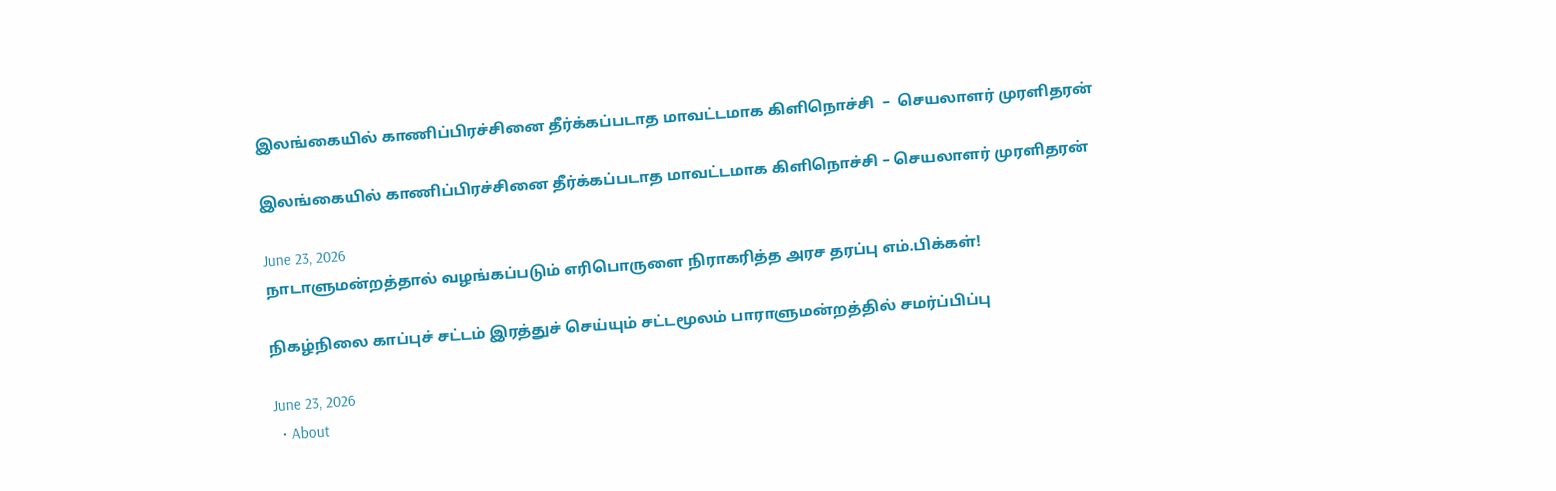இலங்கையில் காணிப்பிரச்சினை தீர்க்கப்படாத மாவட்டமாக கிளிநொச்சி  –  செயலாளர் முரளிதரன்

இலங்கையில் காணிப்பிரச்சினை தீர்க்கப்படாத மாவட்டமாக கிளிநொச்சி – செயலாளர் முரளிதரன்

June 23, 2026
நாடாளுமன்றத்தால் வழங்கப்படும் எரிபொருளை நிராகரித்த அரச தரப்பு எம்.பிக்கள்!

நிகழ்நிலை காப்புச் சட்டம் இரத்துச் செய்யும் சட்டமூலம் பாராளுமன்றத்தில் சமர்ப்பிப்பு

June 23, 2026
  • About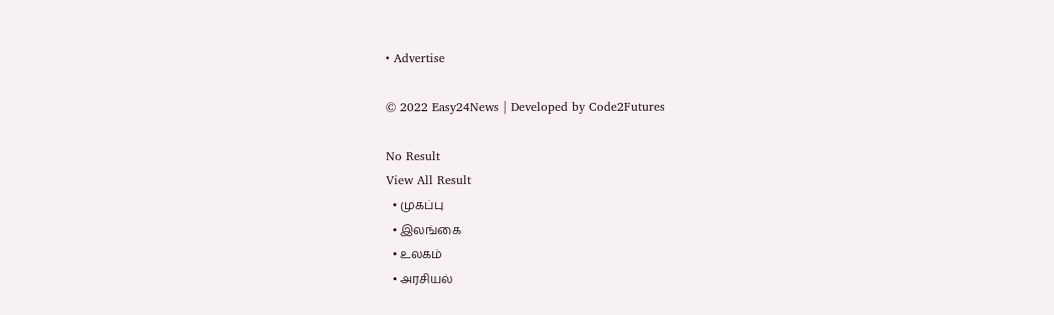• Advertise

© 2022 Easy24News | Developed by Code2Futures

No Result
View All Result
  • முகப்பு
  • இலங்கை
  • உலகம்
  • அரசியல்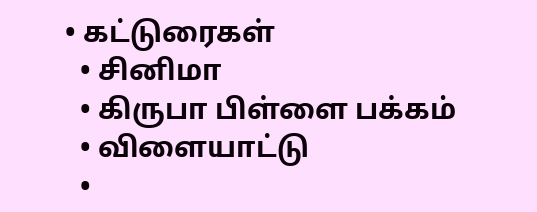• கட்டுரைகள்
  • சினிமா
  • கிருபா பிள்ளை பக்கம்
  • விளையாட்டு
  •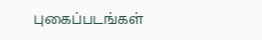புகைப்படங்கள்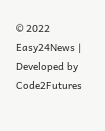© 2022 Easy24News | Developed by Code2Futures